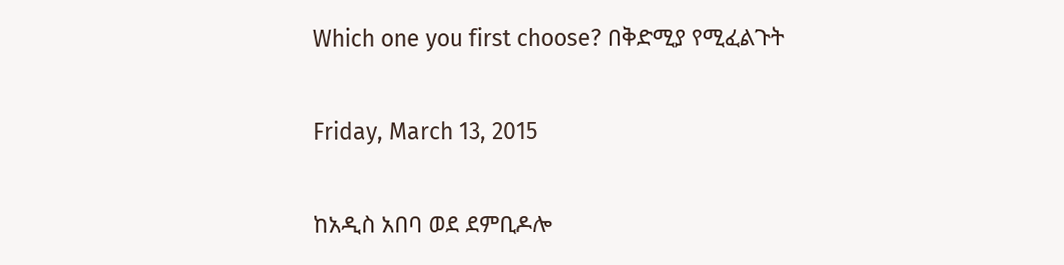Which one you first choose? በቅድሚያ የሚፈልጉት

Friday, March 13, 2015

ከአዲስ አበባ ወደ ደምቢዶሎ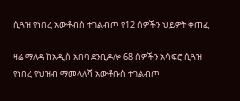ሲጓዝ የነበረ አውቶብስ ተገልብጦ የ12 ሰዎችን ህይዎት ቀጠፈ

ዛሬ ማለዳ ከአዲስ አበባ ደንቢዶሎ 68 ሰዎችን አሳፍሮ ሲጓዝ የነበረ የህዝብ ማመላለሻ አውቶቡስ ተገልብጦ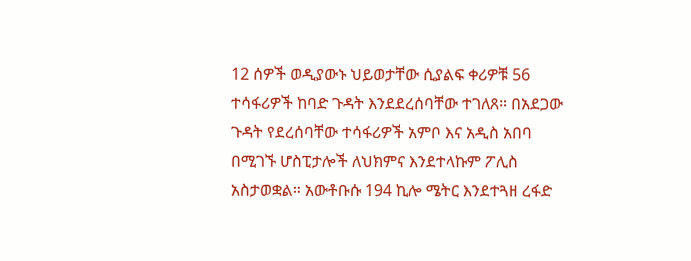12 ሰዎች ወዲያውኑ ህይወታቸው ሲያልፍ ቀሪዎቹ 56 ተሳፋሪዎች ከባድ ጉዳት እንደደረሰባቸው ተገለጸ። በአደጋው ጉዳት የደረሰባቸው ተሳፋሪዎች አምቦ እና አዲስ አበባ በሚገኙ ሆስፒታሎች ለህክምና እንደተላኩም ፖሊስ አስታወቋል። አውቶቡሱ 194 ኪሎ ሜትር እንደተጓዘ ረፋድ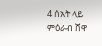4 ሰአት ላይ ምዕራብ ሸዋ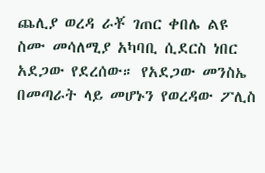ጨሊያ ወረዳ ራቾ ገጠር ቀበሌ ልዩ ስሙ መሳለሚያ አካባቢ ሲደርስ ነበር አደጋው የደረሰው። የአደጋው መንስኤ በመጣራት ላይ መሆኑን የወረዳው ፖሊስ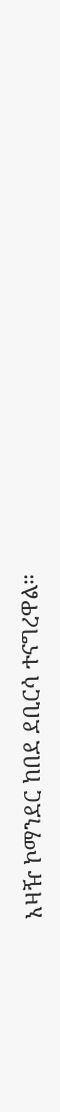አዛዥ ኮማንደር ከበደ ደቢርሳ ተናግረዋል።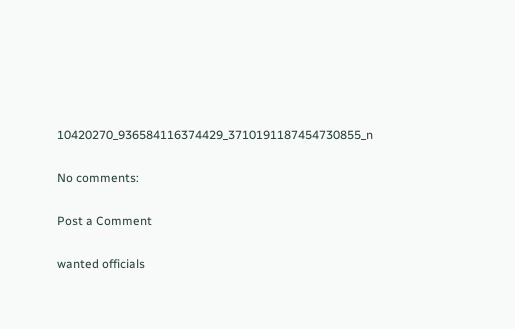10420270_936584116374429_3710191187454730855_n

No comments:

Post a Comment

wanted officials